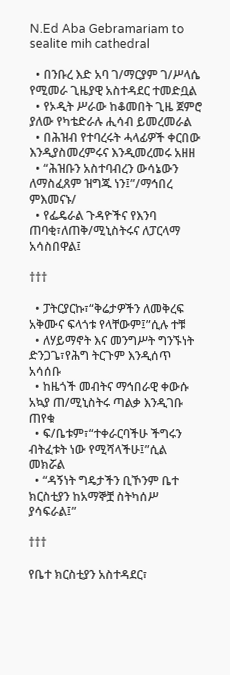N.Ed Aba Gebramariam to sealite mih cathedral

  • በንቡረ እድ አባ ገ/ማርያም ገ/ሥላሴ የሚመራ ጊዜያዊ አስተዳደር ተመድቧል
  • የኦዲት ሥራው ከቆመበት ጊዜ ጀምሮ ያለው የካቴድራሉ ሒሳብ ይመረመራል
  • በሕዝብ የተባረሩት ሓላፊዎች ቀርበው እንዲያስመረምሩና እንዲመረመሩ አዘዘ
  • “ሕዝቡን አስተባብረን ውሳኔውን ለማስፈጸም ዝግጁ ነን፤”/ማኅበረ ምእመናኑ/
  • የፌዴራል ጉዳዮችና የእንባ ጠባቂ፣ለጠቅ/ሚኒስትሩና ለፓርላማ አሳስበዋል፤

†††

  • ፓትርያርኩ፣“ቅሬታዎችን ለመቅረፍ አቅሙና ፍላጎቱ የላቸውም፤”ሲሉ ተቹ
  • ለሃይማኖት እና መንግሥት ግንኙነት ድንጋጌ፣የሕግ ትርጉም እንዲሰጥ አሳሰቡ
  • ከዜጎች መብትና ማኅበራዊ ቀውሱ አኳያ ጠ/ሚኒስትሩ ጣልቃ እንዲገቡ ጠየቁ
  • ፍ/ቤቱም፣“ተቀራርባችሁ ችግሩን ብትፈቱት ነው የሚሻላችሁ፤”ሲል መክሯል
  • “ዳኝነት ግዴታችን ቢኾንም ቤተ ክርስቲያን ከአማኞቿ ስትካሰሥ ያሳፍራል፤”

†††

የቤተ ክርስቲያን አስተዳደር፣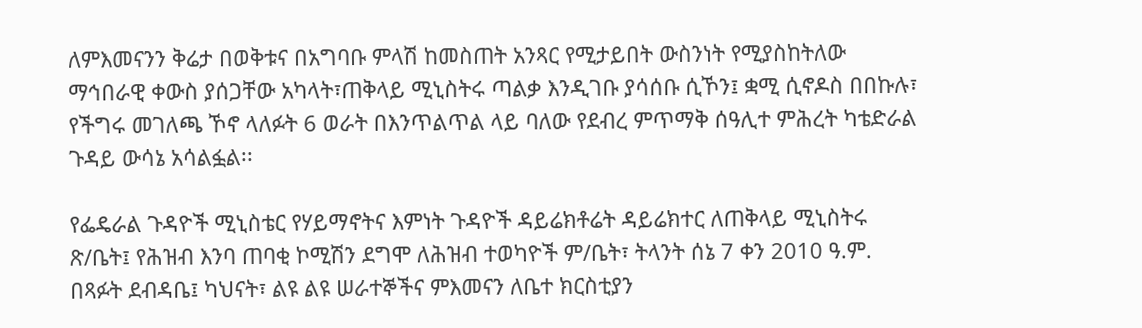ለምእመናንን ቅሬታ በወቅቱና በአግባቡ ምላሽ ከመስጠት አንጻር የሚታይበት ውስንነት የሚያስከትለው ማኅበራዊ ቀውስ ያሰጋቸው አካላት፣ጠቅላይ ሚኒስትሩ ጣልቃ እንዲገቡ ያሳሰቡ ሲኾን፤ ቋሚ ሲኖዶስ በበኩሉ፣ የችግሩ መገለጫ ኾኖ ላለፉት 6 ወራት በእንጥልጥል ላይ ባለው የደብረ ምጥማቅ ሰዓሊተ ምሕረት ካቴድራል ጉዳይ ውሳኔ አሳልፏል፡፡

የፌዴራል ጉዳዮች ሚኒስቴር የሃይማኖትና እምነት ጉዳዮች ዳይሬክቶሬት ዳይሬክተር ለጠቅላይ ሚኒስትሩ ጽ/ቤት፤ የሕዝብ እንባ ጠባቂ ኮሚሽን ደግሞ ለሕዝብ ተወካዮች ም/ቤት፣ ትላንት ሰኔ 7 ቀን 2010 ዓ.ም. በጻፉት ደብዳቤ፤ ካህናት፣ ልዩ ልዩ ሠራተኞችና ምእመናን ለቤተ ክርስቲያን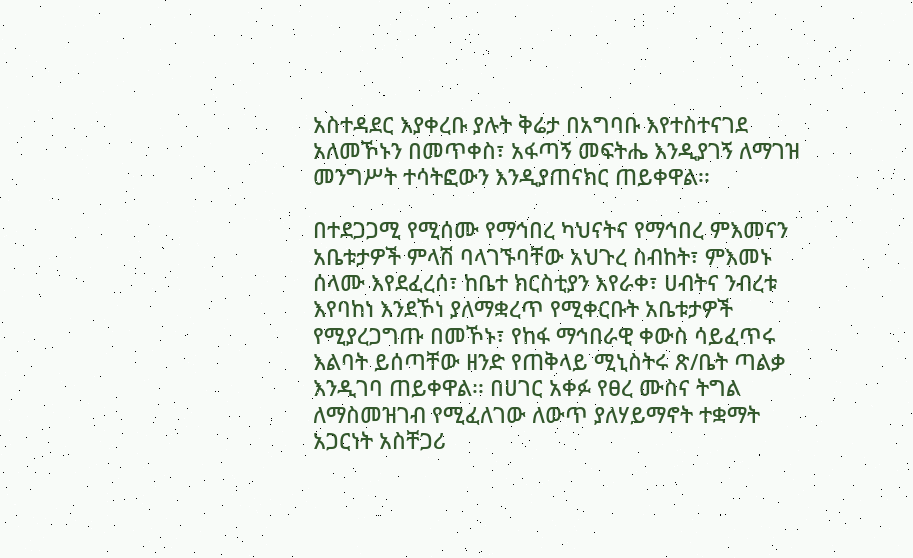አስተዳደር እያቀረቡ ያሉት ቅሬታ በአግባቡ እየተስተናገደ አለመኾኑን በመጥቀስ፣ አፋጣኝ መፍትሔ እንዲያገኝ ለማገዝ መንግሥት ተሳትፎውን እንዲያጠናክር ጠይቀዋል፡፡

በተደጋጋሚ የሚሰሙ የማኅበረ ካህናትና የማኅበረ ምእመናን አቤቱታዎች ምላሽ ባላገኙባቸው አህጉረ ስብከት፣ ምእመኑ ሰላሙ እየደፈረሰ፣ ከቤተ ክርስቲያን እየራቀ፣ ሀብትና ንብረቱ እየባከነ እንደኾነ ያለማቋረጥ የሚቀርቡት አቤቱታዎች የሚያረጋግጡ በመኾኑ፣ የከፋ ማኅበራዊ ቀውስ ሳይፈጥሩ እልባት ይሰጣቸው ዘንድ የጠቅላይ ሚኒስትሩ ጽ/ቤት ጣልቃ እንዲገባ ጠይቀዋል፡፡ በሀገር አቀፉ የፀረ ሙስና ትግል ለማስመዝገብ የሚፈለገው ለውጥ ያለሃይማኖት ተቋማት አጋርነት አስቸጋሪ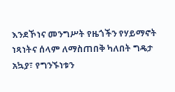እንደኾነና መንግሥት የዜጎችን የሃይማኖት ነጻነትና ሰላም ለማስጠበቅ ካለበት ግዴታ አኳያ፣ የግንኙነቱን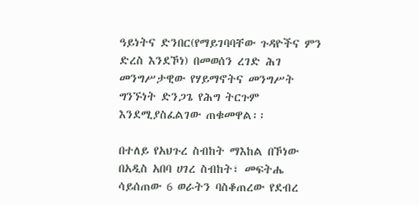ዓይነትና ድንበር(የማይገባባቸው ጉዳዮችና ምን ድረስ እንደኾነ) በመወሰን ረገድ ሕገ መንግሥታዊው የሃይማኖትና መንግሥት ግንኙነት ድንጋጌ የሕግ ትርጉም እንደሚያስፈልገው ጠቁመዋል፡፡

በተለይ የአህጉረ ስብከት ማእከል በኾነው በአዲስ አበባ ሀገረ ስብከት፣ መፍትሔ ሳይሰጠው 6 ወራትን ባስቆጠረው የደብረ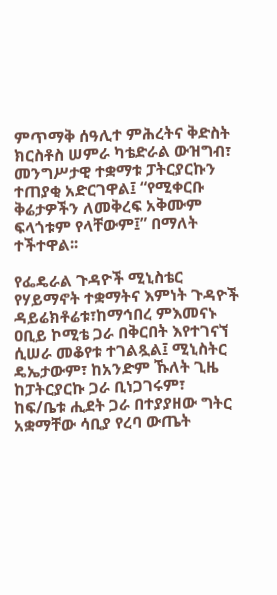ምጥማቅ ሰዓሊተ ምሕረትና ቅድስት ክርስቶስ ሠምራ ካቴድራል ውዝግብ፣ መንግሥታዊ ተቋማቱ ፓትርያርኩን ተጠያቂ አድርገዋል፤ “የሚቀርቡ ቅሬታዎችን ለመቅረፍ አቅሙም ፍላጎቱም የላቸውም፤” በማለት ተችተዋል፡፡

የፌዴራል ጉዳዮች ሚኒስቴር የሃይማኖት ተቋማትና እምነት ጉዳዮች ዳይሬክቶሬቱ፣ከማኅበረ ምእመናኑ ዐቢይ ኮሚቴ ጋራ በቅርበት እየተገናኘ ሲሠራ መቆየቱ ተገልጿል፤ ሚኒስትር ዴኤታውም፣ ከአንድም ኹለት ጊዜ ከፓትርያርኩ ጋራ ቢነጋገሩም፣ ከፍ/ቤቱ ሒደት ጋራ በተያያዘው ግትር አቋማቸው ሳቢያ የረባ ውጤት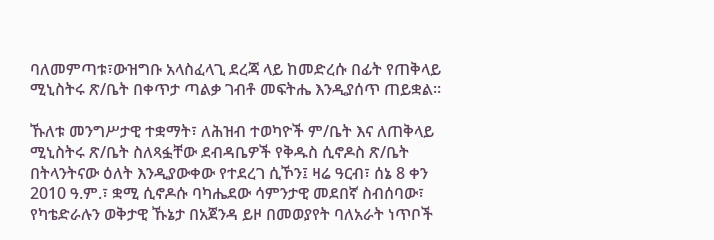ባለመምጣቱ፣ውዝግቡ አላስፈላጊ ደረጃ ላይ ከመድረሱ በፊት የጠቅላይ ሚኒስትሩ ጽ/ቤት በቀጥታ ጣልቃ ገብቶ መፍትሔ እንዲያሰጥ ጠይቋል፡፡

ኹለቱ መንግሥታዊ ተቋማት፣ ለሕዝብ ተወካዮች ም/ቤት እና ለጠቅላይ ሚኒስትሩ ጽ/ቤት ስለጻፏቸው ደብዳቤዎች የቅዱስ ሲኖዶስ ጽ/ቤት በትላንትናው ዕለት እንዲያውቀው የተደረገ ሲኾን፤ ዛሬ ዓርብ፣ ሰኔ 8 ቀን 2010 ዓ.ም.፣ ቋሚ ሲኖዶሱ ባካሔደው ሳምንታዊ መደበኛ ስብሰባው፣ የካቴድራሉን ወቅታዊ ኹኔታ በአጀንዳ ይዞ በመወያየት ባለአራት ነጥቦች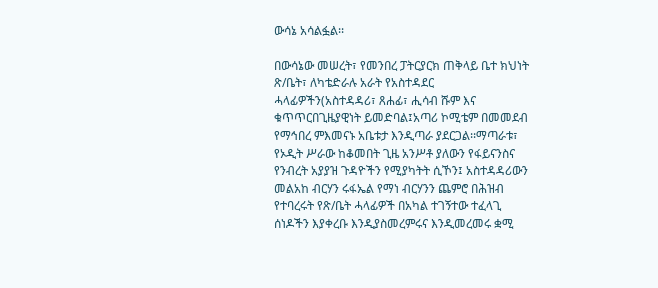ውሳኔ አሳልፏል፡፡

በውሳኔው መሠረት፣ የመንበረ ፓትርያርክ ጠቅላይ ቤተ ክህነት ጽ/ቤት፣ ለካቴድራሉ አራት የአስተዳደር ሓላፊዎችን(አስተዳዳሪ፣ ጸሐፊ፣ ሒሳብ ሹም እና ቁጥጥርበጊዜያዊነት ይመድባል፤አጣሪ ኮሚቴም በመመደብ የማኅበረ ምእመናኑ አቤቱታ እንዲጣራ ያደርጋል፡፡ማጣራቱ፣ የኦዲት ሥራው ከቆመበት ጊዜ አንሥቶ ያለውን የፋይናንስና የንብረት አያያዝ ጉዳዮችን የሚያካትት ሲኾን፤ አስተዳዳሪውን መልአከ ብርሃን ሩፋኤል የማነ ብርሃንን ጨምሮ በሕዝብ የተባረሩት የጽ/ቤት ሓላፊዎች በአካል ተገኝተው ተፈላጊ ሰነዶችን እያቀረቡ እንዲያስመረምሩና እንዲመረመሩ ቋሚ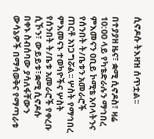ሲኖዶሱ ትእዛዝ ሰጥቷል፡፡

በተያያዘ ዜና፣ ቋሚ ሲኖዶስ፣ ዛሬ 10:00 ላይ የካቴድራሉን ማኅበረ ምእመናን ዐቢይ ኮሚቴ አባላትንና የሰንበት ት/ቤቱን አመራሮች ጠርቶ አነጋግሯል፡፡ ሦስት የማኅበረ ምእመናኑ ተወካዮችና ሦስት የሰንበት ት/ቤቱ አመራሮች የቀረቡ ሲኾን፣ ውይይቱ፣ቋሚ ሲኖዶሱ በቀኑ ስብሰባው ያሳለፋቸውን ውሳኔዎች በማሳወቅና የማጣራቱ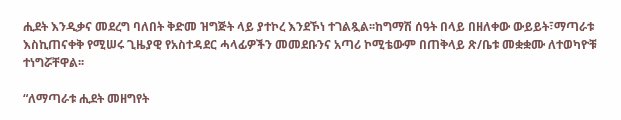ሒደት እንዲቃና መደረግ ባለበት ቅድመ ዝግጅት ላይ ያተኮረ እንደኾነ ተገልጿል፡፡ከግማሽ ሰዓት በላይ በዘለቀው ውይይት፣ማጣራቱ እስኪጠናቀቅ የሚሠሩ ጊዜያዊ የአስተዳደር ሓላፊዎችን መመደቡንና አጣሪ ኮሚቴውም በጠቅላይ ጽ/ቤቱ መቋቋሙ ለተወካዮቹ ተነግሯቸዋል፡፡

“ለማጣራቱ ሒደት መዘግየት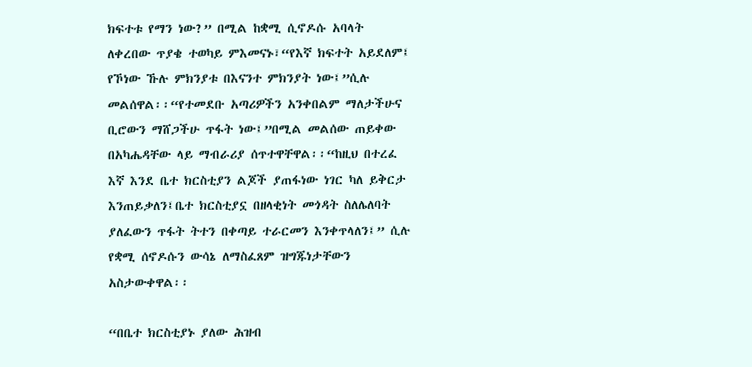ክፍተቱ የማን ነው?” በሚል ከቋሚ ሲኖዶሱ አባላት ለቀረበው ጥያቄ ተወካይ ምእመናኑ፣“የእኛ ክፍተት አይደለም፤ የኾነው ኹሉ ምክንያቱ በእናንተ ምክንያት ነው፤”ሲሉ መልሰዋል፡፡“የተመደቡ አጣሪዎችን አንቀበልም ማለታችሁና ቢሮውን ማሸጋችሁ ጥፋት ነው፤”በሚል መልሰው ጠይቀው በአካሔዳቸው ላይ ማብራሪያ ሰጥተዋቸዋል፡፡“ከዚህ በተረፈ እኛ እንደ ቤተ ክርስቲያን ልጆች ያጠፋነው ነገር ካለ ይቅርታ እንጠይቃለን፤ቤተ ክርስቲያኗ በዘላቂነት መጎዳት ስለሌለባት ያለፈውን ጥፋት ትተን በቀጣይ ተራርመን እንቀጥላለን፤” ሲሉ የቋሚ ሰኖዶሱን ውሳኔ ለማስፈጸም ዝግጁነታቸውን አስታውቀዋል፡፡

“በቤተ ክርስቲያኑ ያለው ሕዝብ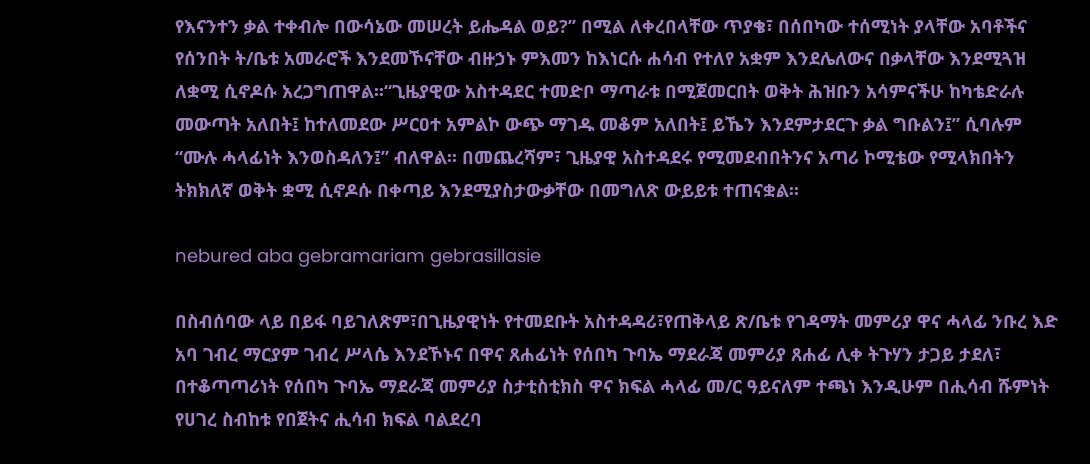የእናንተን ቃል ተቀብሎ በውሳኔው መሠረት ይሔዳል ወይ?” በሚል ለቀረበላቸው ጥያቄ፣ በሰበካው ተሰሚነት ያላቸው አባቶችና የሰንበት ት/ቤቱ አመራሮች እንደመኾናቸው ብዙኃኑ ምእመን ከእነርሱ ሐሳብ የተለየ አቋም እንደሌለውና በቃላቸው እንደሚጓዝ ለቋሚ ሲኖዶሱ አረጋግጠዋል፡፡“ጊዜያዊው አስተዳደር ተመድቦ ማጣራቱ በሚጀመርበት ወቅት ሕዝቡን አሳምናችሁ ከካቴድራሉ መውጣት አለበት፤ ከተለመደው ሥርዐተ አምልኮ ውጭ ማገዱ መቆም አለበት፤ ይኼን እንደምታደርጉ ቃል ግቡልን፤” ሲባሉም “ሙሉ ሓላፊነት እንወስዳለን፤” ብለዋል፡፡ በመጨረሻም፣ ጊዜያዊ አስተዳደሩ የሚመደብበትንና አጣሪ ኮሚቴው የሚላክበትን ትክክለኛ ወቅት ቋሚ ሲኖዶሱ በቀጣይ እንደሚያስታውቃቸው በመግለጽ ውይይቱ ተጠናቋል፡፡

nebured aba gebramariam gebrasillasie

በስብሰባው ላይ በይፋ ባይገለጽም፣በጊዜያዊነት የተመደቡት አስተዳዳሪ፣የጠቅላይ ጽ/ቤቱ የገዳማት መምሪያ ዋና ሓላፊ ንቡረ እድ አባ ገብረ ማርያም ገብረ ሥላሴ እንደኾኑና በዋና ጸሐፊነት የሰበካ ጉባኤ ማደራጃ መምሪያ ጸሐፊ ሊቀ ትጉሃን ታጋይ ታደለ፣ በተቆጣጣሪነት የሰበካ ጉባኤ ማደራጃ መምሪያ ስታቲስቲክስ ዋና ክፍል ሓላፊ መ/ር ዓይናለም ተጫነ እንዲሁም በሒሳብ ሹምነት የሀገረ ስብከቱ የበጀትና ሒሳብ ክፍል ባልደረባ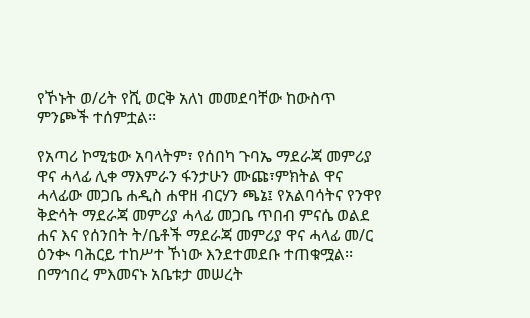የኾኑት ወ/ሪት የሺ ወርቅ አለነ መመደባቸው ከውስጥ ምንጮች ተሰምቷል፡፡

የአጣሪ ኮሚቴው አባላትም፣ የሰበካ ጉባኤ ማደራጃ መምሪያ ዋና ሓላፊ ሊቀ ማእምራን ፋንታሁን ሙጩ፣ምክትል ዋና ሓላፊው መጋቤ ሐዲስ ሐዋዘ ብርሃን ጫኔ፤ የአልባሳትና የንዋየ ቅድሳት ማደራጃ መምሪያ ሓላፊ መጋቤ ጥበብ ምናሴ ወልደ ሐና እና የሰንበት ት/ቤቶች ማደራጃ መምሪያ ዋና ሓላፊ መ/ር ዕንቊ ባሕርይ ተከሥተ ኾነው እንደተመደቡ ተጠቁሟል፡፡ በማኅበረ ምእመናኑ አቤቱታ መሠረት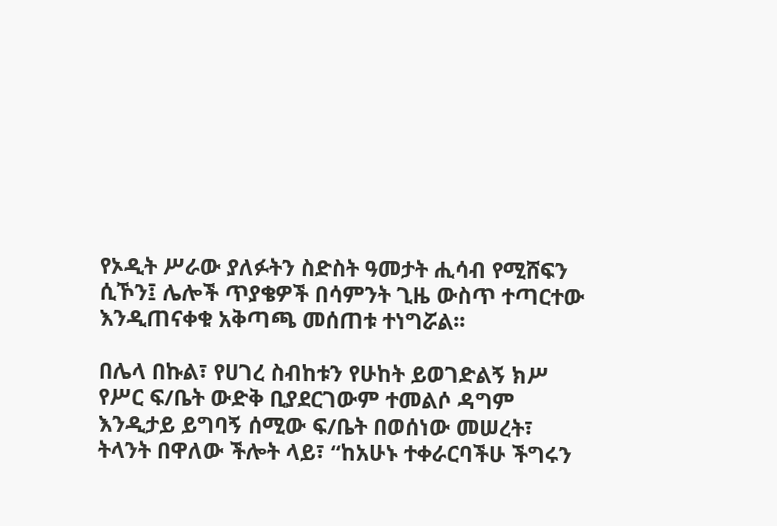የኦዲት ሥራው ያለፉትን ስድስት ዓመታት ሒሳብ የሚሸፍን ሲኾን፤ ሌሎች ጥያቄዎች በሳምንት ጊዜ ውስጥ ተጣርተው እንዲጠናቀቁ አቅጣጫ መሰጠቱ ተነግሯል፡፡

በሌላ በኩል፣ የሀገረ ስብከቱን የሁከት ይወገድልኝ ክሥ የሥር ፍ/ቤት ውድቅ ቢያደርገውም ተመልሶ ዳግም እንዲታይ ይግባኝ ሰሚው ፍ/ቤት በወሰነው መሠረት፣ ትላንት በዋለው ችሎት ላይ፣ “ከአሁኑ ተቀራርባችሁ ችግሩን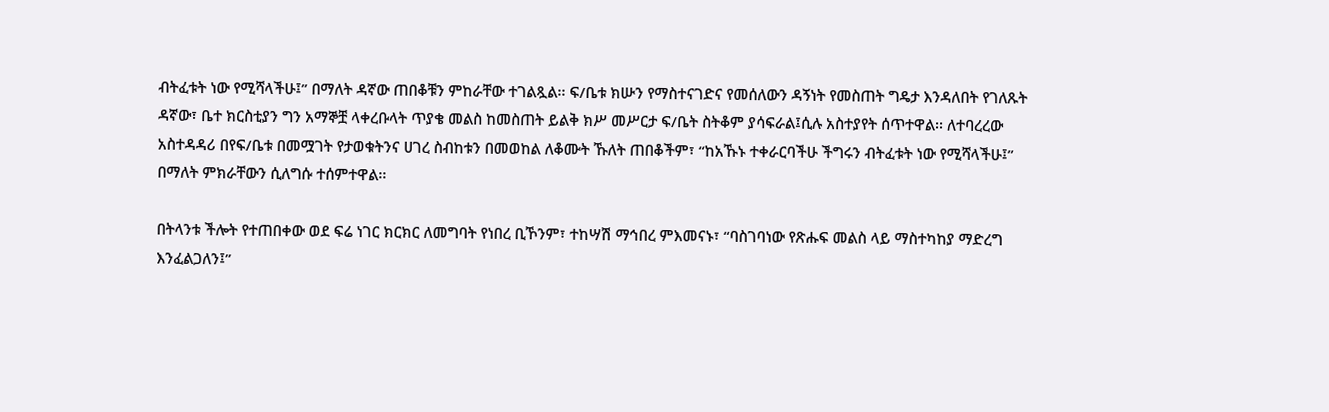ብትፈቱት ነው የሚሻላችሁ፤” በማለት ዳኛው ጠበቆቹን ምከራቸው ተገልጿል፡፡ ፍ/ቤቱ ክሡን የማስተናገድና የመሰለውን ዳኝነት የመስጠት ግዴታ እንዳለበት የገለጹት ዳኛው፣ ቤተ ክርስቲያን ግን አማኞቿ ላቀረቡላት ጥያቄ መልስ ከመስጠት ይልቅ ክሥ መሥርታ ፍ/ቤት ስትቆም ያሳፍራል፤ሲሉ አስተያየት ሰጥተዋል፡፡ ለተባረረው አስተዳዳሪ በየፍ/ቤቱ በመሟገት የታወቁትንና ሀገረ ስብከቱን በመወከል ለቆሙት ኹለት ጠበቆችም፣ “ከአኹኑ ተቀራርባችሁ ችግሩን ብትፈቱት ነው የሚሻላችሁ፤” በማለት ምክራቸውን ሲለግሱ ተሰምተዋል፡፡

በትላንቱ ችሎት የተጠበቀው ወደ ፍሬ ነገር ክርክር ለመግባት የነበረ ቢኾንም፣ ተከሣሽ ማኅበረ ምእመናኑ፣ “ባስገባነው የጽሑፍ መልስ ላይ ማስተካከያ ማድረግ እንፈልጋለን፤”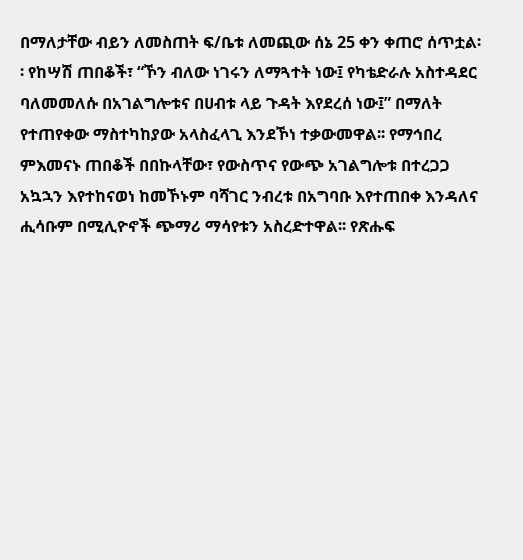በማለታቸው ብይን ለመስጠት ፍ/ቤቱ ለመጪው ሰኔ 25 ቀን ቀጠሮ ሰጥቷል፡፡ የከሣሽ ጠበቆች፣ “ኾን ብለው ነገሩን ለማጓተት ነው፤ የካቴድራሉ አስተዳደር ባለመመለሱ በአገልግሎቱና በሀብቱ ላይ ጉዳት እየደረሰ ነው፤” በማለት የተጠየቀው ማስተካከያው አላስፈላጊ እንደኾነ ተቃውመዋል፡፡ የማኅበረ ምእመናኑ ጠበቆች በበኩላቸው፣ የውስጥና የውጭ አገልግሎቱ በተረጋጋ አኳኋን እየተከናወነ ከመኾኑም ባሻገር ንብረቱ በአግባቡ እየተጠበቀ እንዳለና ሒሳቡም በሚሊዮኖች ጭማሪ ማሳየቱን አስረድተዋል፡፡ የጽሑፍ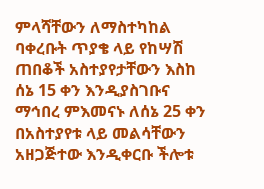ምላሻቸውን ለማስተካከል ባቀረቡት ጥያቄ ላይ የከሣሽ ጠበቆች አስተያየታቸውን እስከ ሰኔ 15 ቀን እንዲያስገቡና ማኅበረ ምእመናኑ ለሰኔ 25 ቀን በአስተያየቱ ላይ መልሳቸውን አዘጋጅተው እንዲቀርቡ ችሎቱ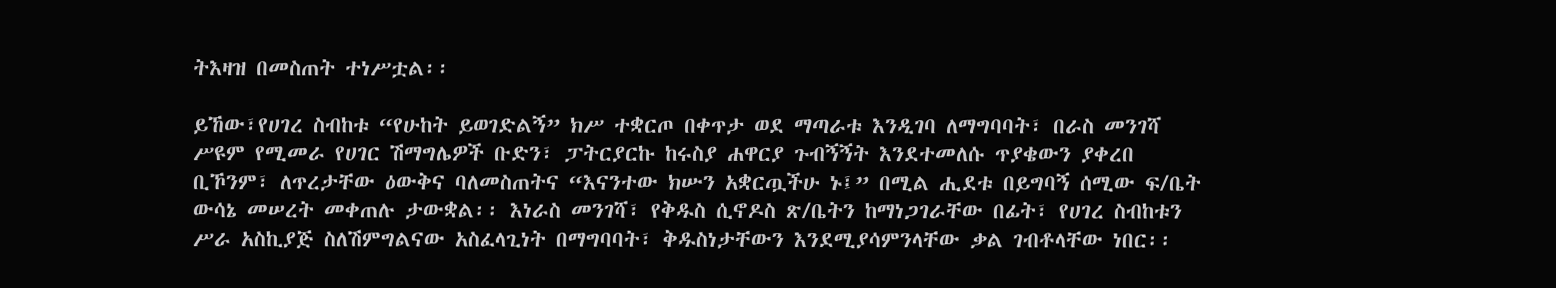ትእዛዝ በመስጠት ተነሥቷል፡፡

ይኸው፣የሀገረ ስብከቱ “የሁከት ይወገድልኝ” ክሥ ተቋርጦ በቀጥታ ወደ ማጣራቱ እንዲገባ ለማግባባት፣ በራስ መንገሻ ሥዩም የሚመራ የሀገር ሽማግሌዎች ቡድን፣ ፓትርያርኩ ከሩስያ ሐዋርያ ጉብኝኝት እንደተመለሱ ጥያቄውን ያቀረበ ቢኾንም፣ ለጥረታቸው ዕውቅና ባለመስጠትና “እናንተው ክሡን አቋርጧችሁ ኑ፤” በሚል ሒደቱ በይግባኝ ሰሚው ፍ/ቤት ውሳኔ መሠረት መቀጠሉ ታውቋል፡፡ እነራስ መንገሻ፣ የቅዱስ ሲኖዶስ ጽ/ቤትን ከማነጋገራቸው በፊት፣ የሀገረ ስብከቱን ሥራ አስኪያጅ ስለሽምግልናው አስፈላጊነት በማግባባት፣ ቅዱስነታቸውን እንደሚያሳምንላቸው ቃል ገብቶላቸው ነበር፡፡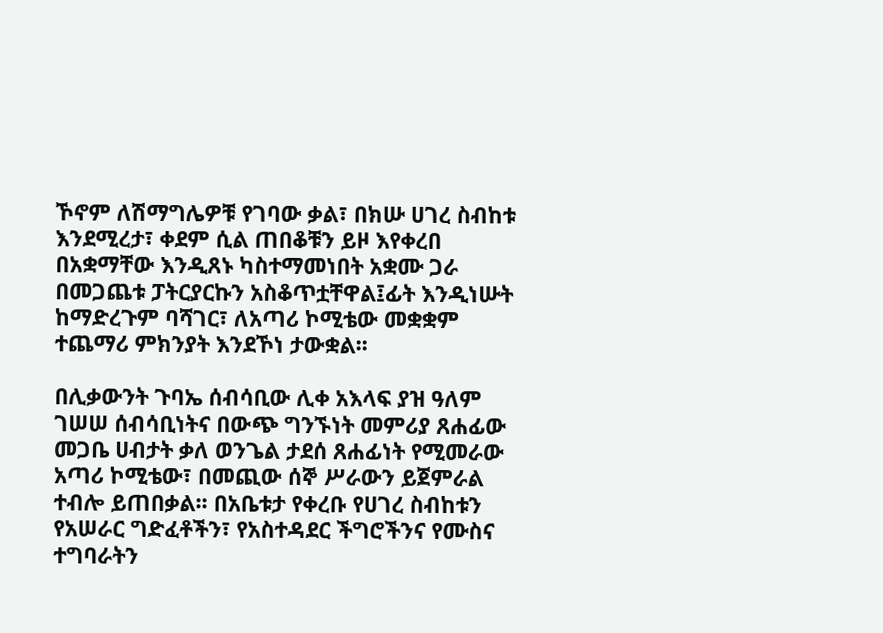ኾኖም ለሽማግሌዎቹ የገባው ቃል፣ በክሡ ሀገረ ስብከቱ እንደሚረታ፣ ቀደም ሲል ጠበቆቹን ይዞ እየቀረበ በአቋማቸው እንዲጸኑ ካስተማመነበት አቋሙ ጋራ በመጋጨቱ ፓትርያርኩን አስቆጥቷቸዋል፤ፊት እንዲነሡት ከማድረጉም ባሻገር፣ ለአጣሪ ኮሚቴው መቋቋም ተጨማሪ ምክንያት እንደኾነ ታውቋል፡፡

በሊቃውንት ጉባኤ ሰብሳቢው ሊቀ አእላፍ ያዝ ዓለም ገሠሠ ሰብሳቢነትና በውጭ ግንኙነት መምሪያ ጸሐፊው መጋቤ ሀብታት ቃለ ወንጌል ታደሰ ጸሐፊነት የሚመራው አጣሪ ኮሚቴው፣ በመጪው ሰኞ ሥራውን ይጀምራል ተብሎ ይጠበቃል፡፡ በአቤቱታ የቀረቡ የሀገረ ስብከቱን የአሠራር ግድፈቶችን፣ የአስተዳደር ችግሮችንና የሙስና ተግባራትን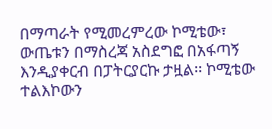በማጣራት የሚመረምረው ኮሚቴው፣ ውጤቱን በማስረጃ አስደግፎ በአፋጣኝ እንዲያቀርብ በፓትርያርኩ ታዟል፡፡ ኮሚቴው ተልእኮውን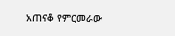አጠናቆ የምርመራው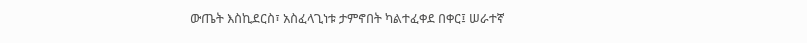ውጤት እስኪደርስ፣ አስፈላጊነቱ ታምኖበት ካልተፈቀደ በቀር፤ ሠራተኛ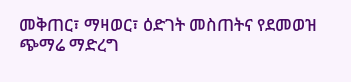መቅጠር፣ ማዛወር፣ ዕድገት መስጠትና የደመወዝ ጭማሬ ማድረግ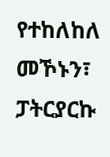የተከለከለ መኾኑን፣ ፓትርያርኩ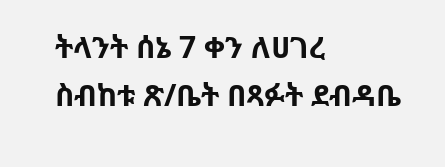ትላንት ሰኔ 7 ቀን ለሀገረ ስብከቱ ጽ/ቤት በጻፉት ደብዳቤ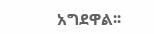አግደዋል፡፡